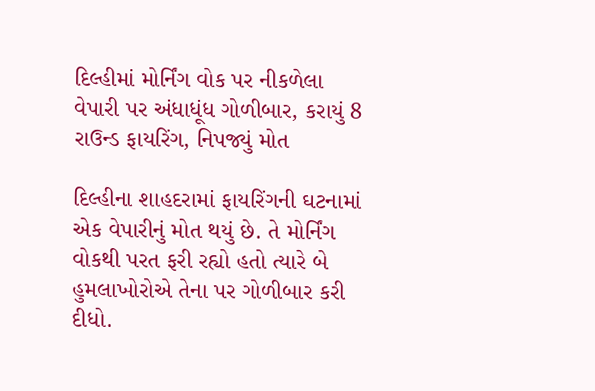દિલ્હીમાં મોર્નિંગ વોક પર નીકળેલા વેપારી પર અંધાધૂંધ ગોળીબાર, કરાયું 8 રાઉન્ડ ફાયરિંગ, નિપજ્યું મોત

દિલ્હીના શાહદરામાં ફાયરિંગની ઘટનામાં એક વેપારીનું મોત થયું છે. તે મોર્નિંગ વોકથી પરત ફરી રહ્યો હતો ત્યારે બે હુમલાખોરોએ તેના પર ગોળીબાર કરી દીધો.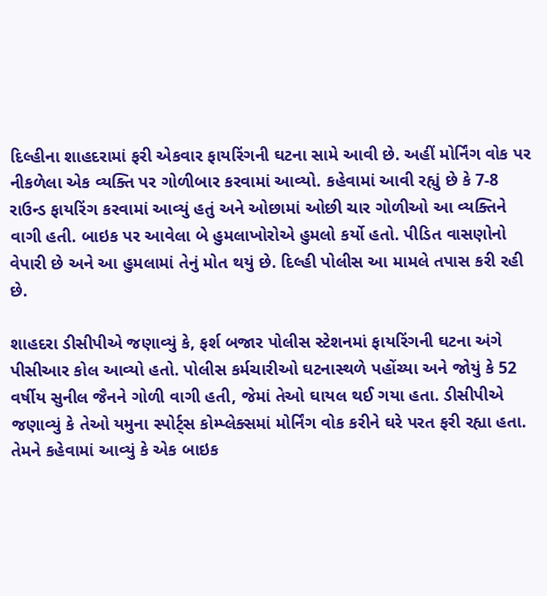દિલ્હીના શાહદરામાં ફરી એકવાર ફાયરિંગની ઘટના સામે આવી છે. અહીં મોર્નિંગ વોક પર નીકળેલા એક વ્યક્તિ પર ગોળીબાર કરવામાં આવ્યો. કહેવામાં આવી રહ્યું છે કે 7-8 રાઉન્ડ ફાયરિંગ કરવામાં આવ્યું હતું અને ઓછામાં ઓછી ચાર ગોળીઓ આ વ્યક્તિને વાગી હતી. બાઇક પર આવેલા બે હુમલાખોરોએ હુમલો કર્યો હતો. પીડિત વાસણોનો વેપારી છે અને આ હુમલામાં તેનું મોત થયું છે. દિલ્હી પોલીસ આ મામલે તપાસ કરી રહી છે.

શાહદરા ડીસીપીએ જણાવ્યું કે, ફર્શ બજાર પોલીસ સ્ટેશનમાં ફાયરિંગની ઘટના અંગે પીસીઆર કોલ આવ્યો હતો. પોલીસ કર્મચારીઓ ઘટનાસ્થળે પહોંચ્યા અને જોયું કે 52 વર્ષીય સુનીલ જૈનને ગોળી વાગી હતી, જેમાં તેઓ ઘાયલ થઈ ગયા હતા. ડીસીપીએ જણાવ્યું કે તેઓ યમુના સ્પોર્ટ્સ કોમ્પ્લેક્સમાં મોર્નિંગ વોક કરીને ઘરે પરત ફરી રહ્યા હતા. તેમને કહેવામાં આવ્યું કે એક બાઇક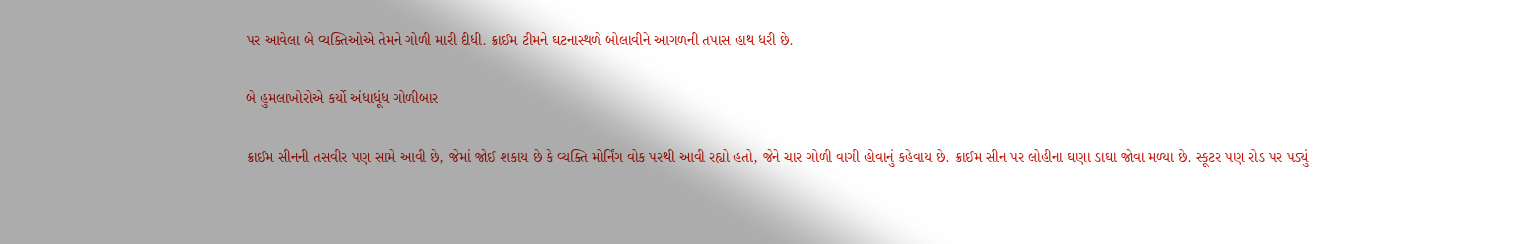પર આવેલા બે વ્યક્તિઓએ તેમને ગોળી મારી દીધી. ક્રાઈમ ટીમને ઘટનાસ્થળે બોલાવીને આગળની તપાસ હાથ ધરી છે.

બે હુમલાખોરોએ કર્યો અંધાધૂંધ ગોળીબાર

ક્રાઈમ સીનની તસવીર પણ સામે આવી છે, જેમાં જોઈ શકાય છે કે વ્યક્તિ મોર્નિંગ વોક પરથી આવી રહ્યો હતો, જેને ચાર ગોળી વાગી હોવાનું કહેવાય છે. ક્રાઈમ સીન પર લોહીના ઘણા ડાઘા જોવા મળ્યા છે. સ્કૂટર પણ રોડ પર પડ્યું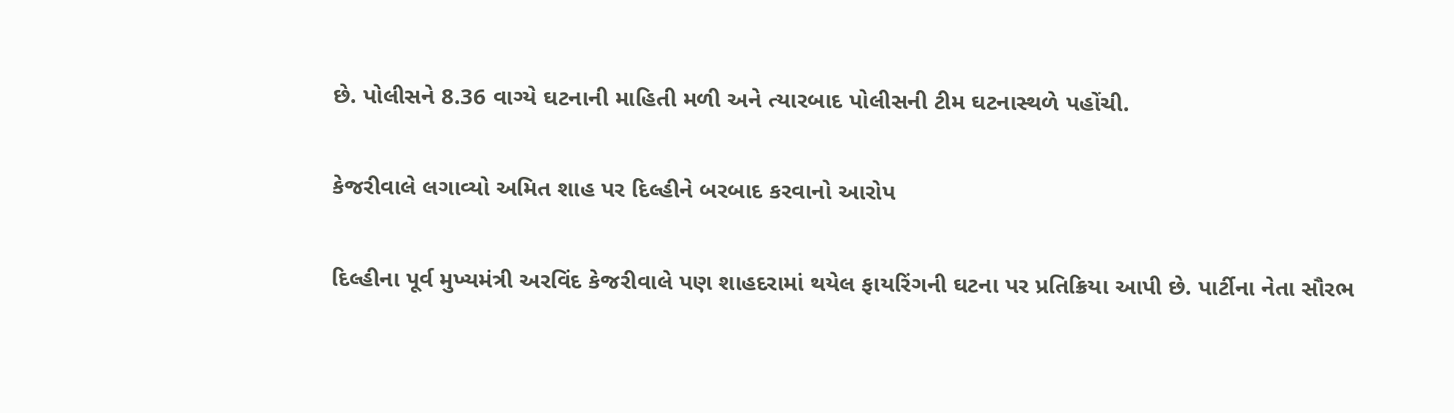છે. પોલીસને 8.36 વાગ્યે ઘટનાની માહિતી મળી અને ત્યારબાદ પોલીસની ટીમ ઘટનાસ્થળે પહોંચી.

કેજરીવાલે લગાવ્યો અમિત શાહ પર દિલ્હીને બરબાદ કરવાનો આરોપ

દિલ્હીના પૂર્વ મુખ્યમંત્રી અરવિંદ કેજરીવાલે પણ શાહદરામાં થયેલ ફાયરિંગની ઘટના પર પ્રતિક્રિયા આપી છે. પાર્ટીના નેતા સૌરભ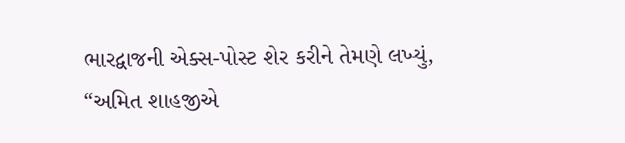ભારદ્વાજની એક્સ-પોસ્ટ શેર કરીને તેમણે લખ્યું, “અમિત શાહજીએ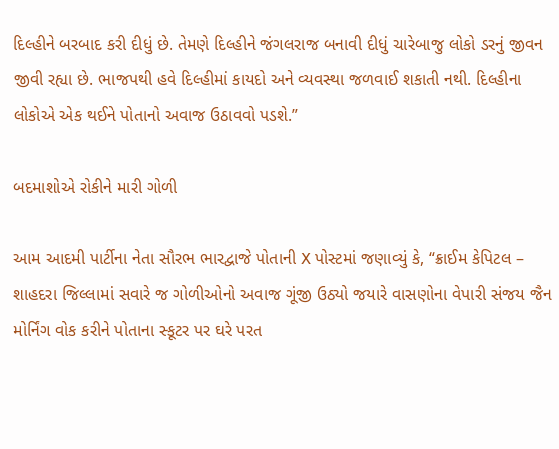દિલ્હીને બરબાદ કરી દીધું છે. તેમણે દિલ્હીને જંગલરાજ બનાવી દીધું ચારેબાજુ લોકો ડરનું જીવન જીવી રહ્યા છે. ભાજપથી હવે દિલ્હીમાં કાયદો અને વ્યવસ્થા જળવાઈ શકાતી નથી. દિલ્હીના લોકોએ એક થઈને પોતાનો અવાજ ઉઠાવવો પડશે.”

બદમાશોએ રોકીને મારી ગોળી

આમ આદમી પાર્ટીના નેતા સૌરભ ભારદ્વાજે પોતાની X પોસ્ટમાં જણાવ્યું કે, “ક્રાઈમ કેપિટલ – શાહદરા જિલ્લામાં સવારે જ ગોળીઓનો અવાજ ગૂંજી ઉઠ્યો જયારે વાસણોના વેપારી સંજય જૈન મોર્નિંગ વોક કરીને પોતાના સ્કૂટર પર ઘરે પરત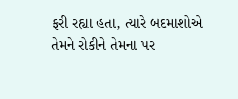ફરી રહ્યા હતા, ત્યારે બદમાશોએ તેમને રોકીને તેમના પર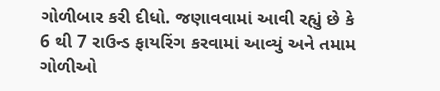ગોળીબાર કરી દીધો. જણાવવામાં આવી રહ્યું છે કે 6 થી 7 રાઉન્ડ ફાયરિંગ કરવામાં આવ્યું અને તમામ ગોળીઓ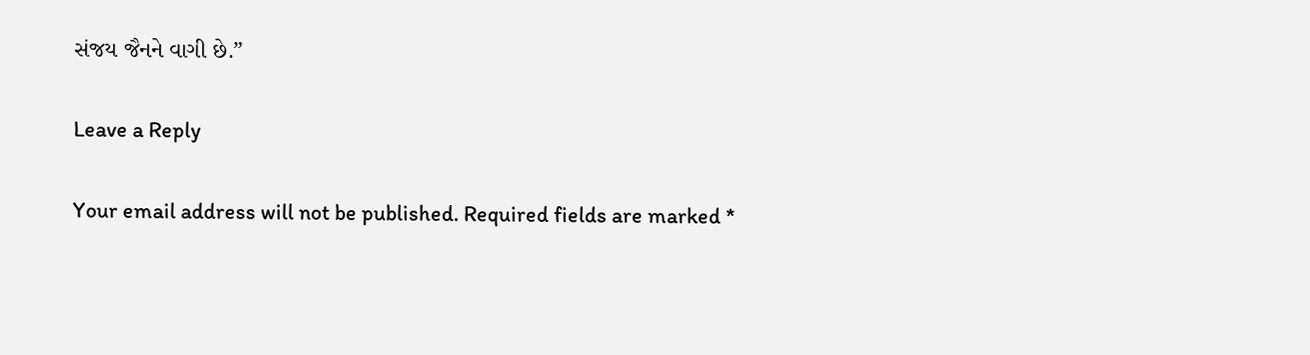સંજય જૈનને વાગી છે.”

Leave a Reply

Your email address will not be published. Required fields are marked *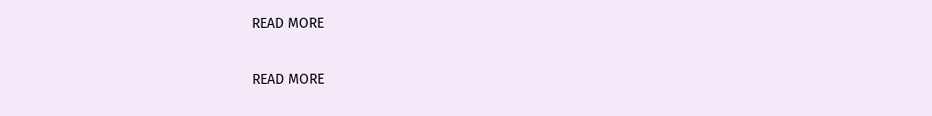READ MORE

READ MORE